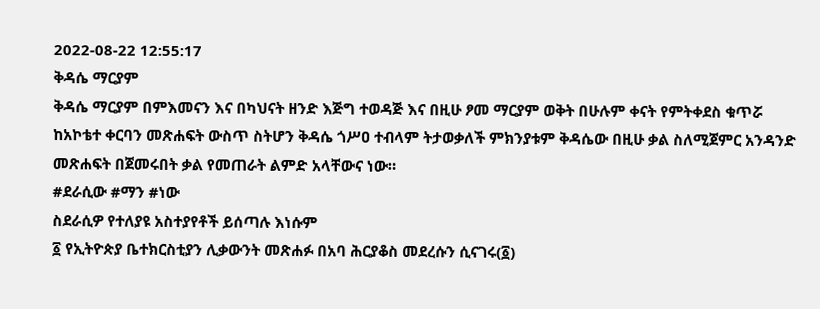2022-08-22 12:55:17
ቅዳሴ ማርያም
ቅዳሴ ማርያም በምእመናን እና በካህናት ዘንድ እጅግ ተወዳጅ እና በዚሁ ፆመ ማርያም ወቅት በሁሉም ቀናት የምትቀደስ ቁጥሯ ከአኮቴተ ቀርባን መጽሐፍት ውስጥ ስትሆን ቅዳሴ ጎሥዐ ተብላም ትታወቃለች ምክንያቱም ቅዳሴው በዚሁ ቃል ስለሚጀምር አንዳንድ መጽሐፍት በጀመሩበት ቃል የመጠራት ልምድ አላቸውና ነው።
#ደራሲው #ማን #ነው
ስደራሲዎ የተለያዩ አስተያየቶች ይሰጣሉ እነሱም
፩ የኢትዮጵያ ቤተክርስቲያን ሊቃውንት መጽሐፉ በአባ ሕርያቆስ መደረሱን ሲናገሩ(፩)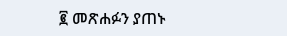፪ መጽሐፉን ያጠኑ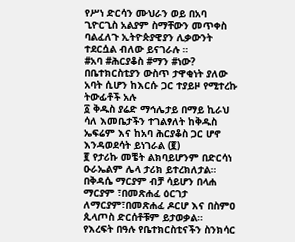የሥነ ድርሳን ሙህራን ወይ በአባ ጊዮርጊስ አልያም ስማቸውን መጥቀስ ባልፈለጉ ኢትዮጵያዊያን ሊቃውንት ተደርሷል ብለው ይናገራሉ ።
#አባ #ሕርያቆስ #ማን #ነው?
በቤተክርስቲያን ውስጥ ታዋቂነት ያለው አባት ሲሆን ከእርሱ ጋር ተያይዞ የሚተረኩ ትውፊቶች አሉ
፩ ቅዱስ ያሬድ ማኅሌታይ በማይ ኪራህ ሳለ እመቤታችን ተገልፃለት ከቅዱስ ኤፍሬም እና ከአባ ሕርያቆስ ጋር ሆኖ እንዳወደሳት ይነገራል (፪)
፪ የታሪኩ መቼት ልክባይሆንም በድርሳነ ዑራኤልም ሌላ ታሪክ ይተረክለታል።
በቅዳሴ ማርያም ብቻ ሳይሆን በላሐ ማርያም ፣በመጽሐፈ ዕርገታ ለማርያም፣በመጽሐፈ ዶርሆ እና በስምዐ ጲላጦስ ድርሰቶቹም ይታወቃል።
የእረፍት በዓሉ የቤተክርስቲናችን ስንክሳር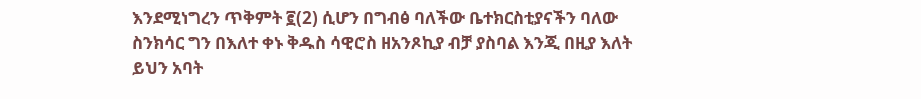እንደሚነግረን ጥቅምት ፪(2) ሲሆን በግብፅ ባለችው ቤተክርስቲያናችን ባለው ስንክሳር ግን በእለተ ቀኑ ቅዱስ ሳዊሮስ ዘአንጾኪያ ብቻ ያስባል እንጂ በዚያ እለት ይህን አባት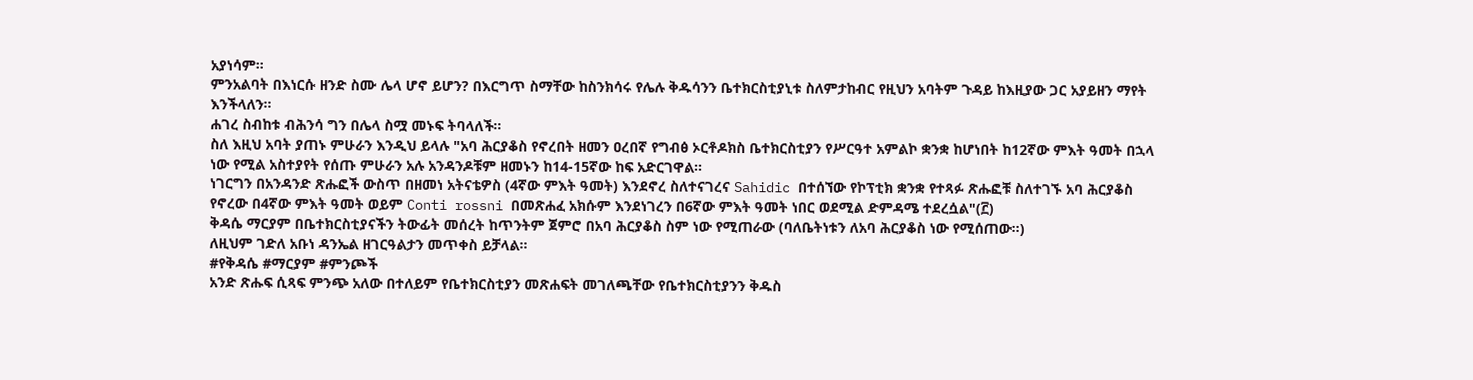አያነሳም።
ምንአልባት በእነርሱ ዘንድ ስሙ ሌላ ሆኖ ይሆን? በእርግጥ ስማቸው ከስንክሳሩ የሌሉ ቅዱሳንን ቤተክርስቲያኒቱ ስለምታከብር የዚህን አባትም ጉዳይ ከእዚያው ጋር አያይዘን ማየት እንችላለን።
ሐገረ ስብከቱ ብሕንሳ ግን በሌላ ስሟ መኑፍ ትባላለች።
ስለ እዚህ አባት ያጠኑ ምሁራን እንዲህ ይላሉ "አባ ሕርያቆስ የኖረበት ዘመን ዐረበኛ የግብፅ ኦርቶዶክስ ቤተክርስቲያን የሥርዓተ አምልኮ ቋንቋ ከሆነበት ከ12ኛው ምእት ዓመት በኋላ ነው የሚል አስተያየት የሰጡ ምሁራን አሉ አንዳንዶቹም ዘመኑን ከ14-15ኛው ከፍ አድርገዋል።
ነገርግን በአንዳንድ ጽሑፎች ውስጥ በዘመነ አትናቴዎስ (4ኛው ምእት ዓመት) እንደኖረ ስለተናገረና Sahidic በተሰኘው የኮፕቲክ ቋንቋ የተጻፉ ጽሑፎቹ ስለተገኙ አባ ሕርያቆስ የኖረው በ4ኛው ምእት ዓመት ወይም Conti rossni በመጽሐፈ አክሱም እንደነገረን በ6ኛው ምእት ዓመት ነበር ወደሚል ድምዳሜ ተደረሷል"(፫)
ቅዳሴ ማርያም በቤተክርስቲያናችን ትውፊት መሰረት ከጥንትም ጀምሮ በአባ ሕርያቆስ ስም ነው የሚጠራው (ባለቤትነቱን ለአባ ሕርያቆስ ነው የሚሰጠው።)
ለዚህም ገድለ አቡነ ዳንኤል ዘገርዓልታን መጥቀስ ይቻላል።
#የቅዳሴ #ማርያም #ምንጮች
አንድ ጽሑፍ ሲጻፍ ምንጭ አለው በተለይም የቤተክርስቲያን መጽሐፍት መገለጫቸው የቤተክርስቲያንን ቅዱስ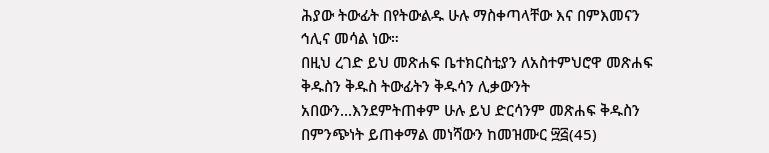ሕያው ትውፊት በየትውልዱ ሁሉ ማስቀጣላቸው እና በምእመናን ኅሊና መሳል ነው።
በዚህ ረገድ ይህ መጽሐፍ ቤተክርስቲያን ለአስተምህሮዋ መጽሐፍ ቅዱስን ቅዱስ ትውፊትን ቅዱሳን ሊቃውንት አበውን...እንደምትጠቀም ሁሉ ይህ ድርሳንም መጽሐፍ ቅዱስን በምንጭነት ይጠቀማል መነሻውን ከመዝሙር ፵፭(45)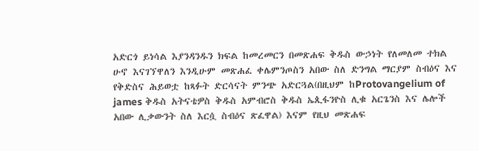አድርጎ ይነሳል እያንዳንዱን ክፍል ከመረመርን በመጽሐፍ ቅዱስ ውኃነት የለመለመ ተክል ሁኖ እናገኘዋለን እንዲሁም መጽሐፈ ቀሌምንጦስን አበው ስለ ድንግል ማርያም ስብዕና እና የቅድስና ሕይወቷ ከጻፉት ድርሳናት ምንጭ አድርጓል(በዚህም ከProtovangelium of james ቅዱስ አትናቴዎስ ቅዱስ አምብሮስ ቅዱስ ኤጲፋንዮስ ሊቁ አርጌንስ እና ሌሎች አበው ሊቃውንት ስለ እርሷ ስብዕና ጽፈዋል) እናም የዚህ መጽሐፍ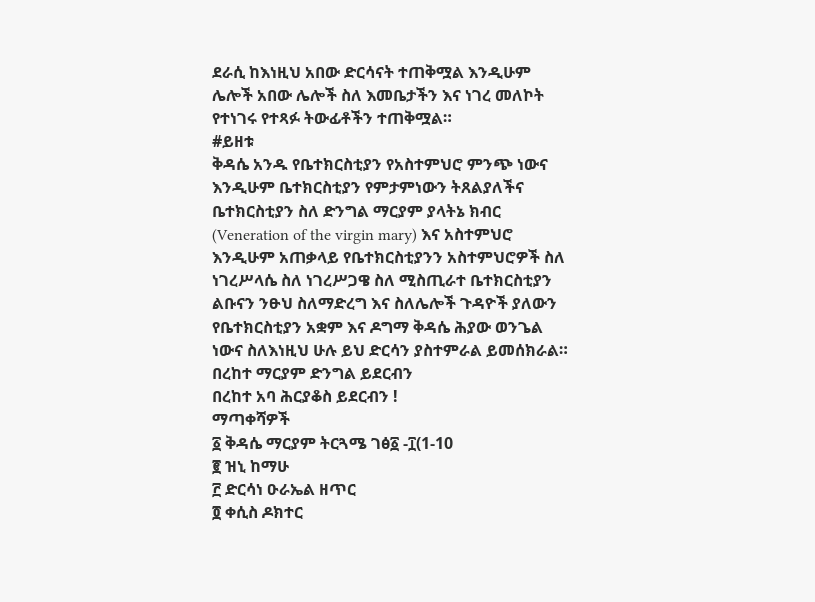ደራሲ ከእነዚህ አበው ድርሳናት ተጠቅሟል እንዲሁም ሌሎች አበው ሌሎች ስለ እመቤታችን እና ነገረ መለኮት የተነገሩ የተጻፉ ትውፊቶችን ተጠቅሟል።
#ይዘቱ
ቅዳሴ አንዱ የቤተክርስቲያን የአስተምህሮ ምንጭ ነውና እንዲሁም ቤተክርስቲያን የምታምነውን ትጸልያለችና ቤተክርስቲያን ስለ ድንግል ማርያም ያላትኔ ክብር (Veneration of the virgin mary) እና አስተምህሮ እንዲሁም አጠቃላይ የቤተክርስቲያንን አስተምህሮዎች ስለ ነገረሥላሴ ስለ ነገረሥጋዌ ስለ ሚስጢራተ ቤተክርስቲያን ልቡናን ንፁህ ስለማድረግ እና ስለሌሎች ጉዳዮች ያለውን የቤተክርስቲያን አቋም እና ዶግማ ቅዳሴ ሕያው ወንጌል ነውና ስለእነዚህ ሁሉ ይህ ድርሳን ያስተምራል ይመሰክራል።
በረከተ ማርያም ድንግል ይደርብን
በረከተ አባ ሕርያቆስ ይደርብን !
ማጣቀሻዎች
፩ ቅዳሴ ማርያም ትርጓሜ ገፅ፩ -፲(1-10
፪ ዝኒ ከማሁ
፫ ድርሳነ ዑራኤል ዘጥር
፬ ቀሲስ ዶክተር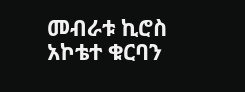መብራቱ ኪሮስ አኮቴተ ቁርባን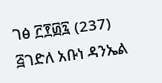ገፅ ፫፻፴፯ (237)
፭ገድለ አቡነ ዳንኤል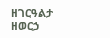ዘገርዓልታ ዘወርኃ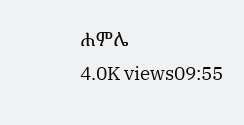ሐምሌ
4.0K views09:55